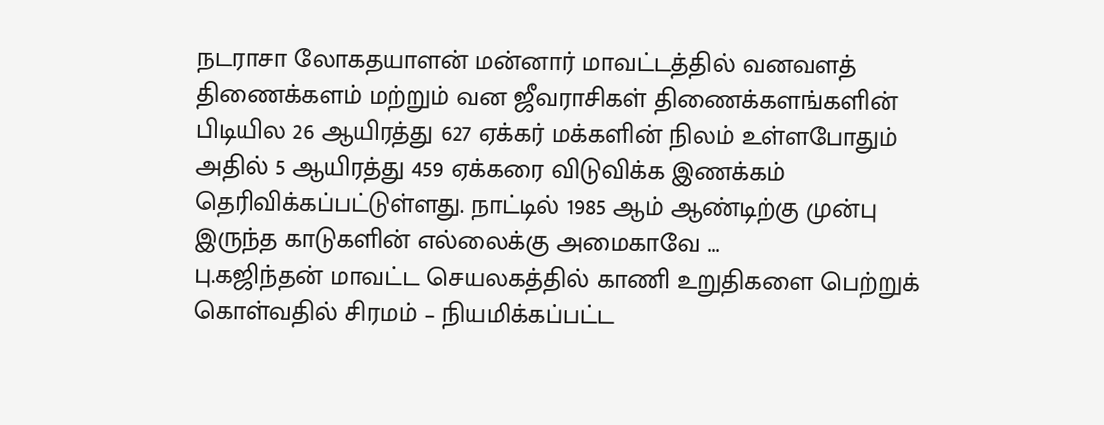நடராசா லோகதயாளன் மன்னார் மாவட்டத்தில் வனவளத் திணைக்களம் மற்றும் வன ஜீவராசிகள் திணைக்களங்களின் பிடியில 26 ஆயிரத்து 627 ஏக்கர் மக்களின் நிலம் உள்ளபோதும் அதில் 5 ஆயிரத்து 459 ஏக்கரை விடுவிக்க இணக்கம் தெரிவிக்கப்பட்டுள்ளது. நாட்டில் 1985 ஆம் ஆண்டிற்கு முன்பு இருந்த காடுகளின் எல்லைக்கு அமைகாவே ...
பு.கஜிந்தன் மாவட்ட செயலகத்தில் காணி உறுதிகளை பெற்றுக் கொள்வதில் சிரமம் – நியமிக்கப்பட்ட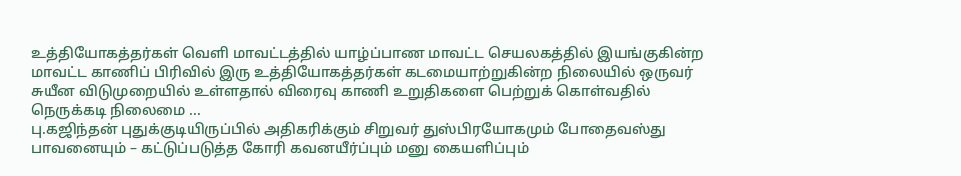உத்தியோகத்தர்கள் வெளி மாவட்டத்தில் யாழ்ப்பாண மாவட்ட செயலகத்தில் இயங்குகின்ற மாவட்ட காணிப் பிரிவில் இரு உத்தியோகத்தர்கள் கடமையாற்றுகின்ற நிலையில் ஒருவர் சுயீன விடுமுறையில் உள்ளதால் விரைவு காணி உறுதிகளை பெற்றுக் கொள்வதில் நெருக்கடி நிலைமை ...
பு.கஜிந்தன் புதுக்குடியிருப்பில் அதிகரிக்கும் சிறுவர் துஸ்பிரயோகமும் போதைவஸ்து பாவனையும் – கட்டுப்படுத்த கோரி கவனயீர்ப்பும் மனு கையளிப்பும்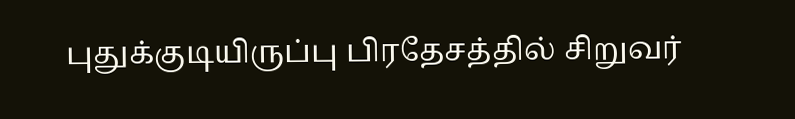புதுக்குடியிருப்பு பிரதேசத்தில் சிறுவர்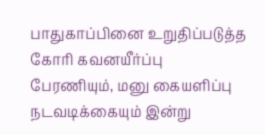பாதுகாப்பினை உறுதிப்படுத்த கோரி கவனயீர்ப்பு பேரணியும், மனு கையளிப்பு நடவடிக்கையும் இன்று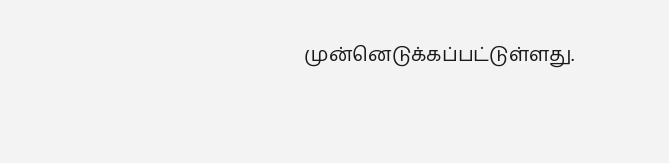முன்னெடுக்கப்பட்டுள்ளது.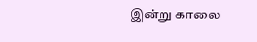இன்று காலை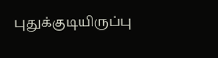புதுக்குடியிருப்பு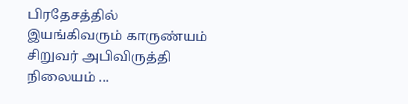பிரதேசத்தில் இயங்கிவரும் காருண்யம் சிறுவர் அபிவிருத்தி நிலையம் ...